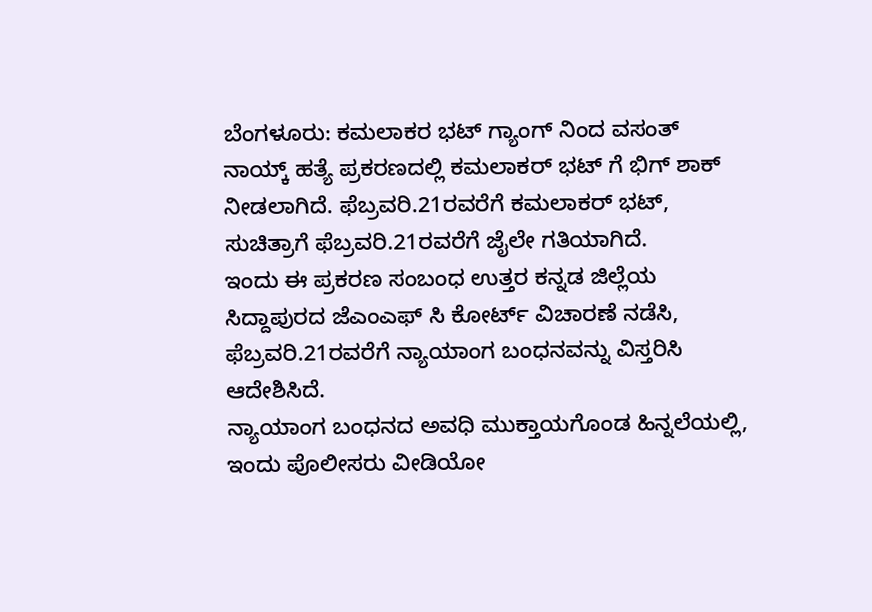ಬೆಂಗಳೂರು: ಕಮಲಾಕರ ಭಟ್ ಗ್ಯಾಂಗ್ ನಿಂದ ವಸಂತ್ ನಾಯ್ಕ್ ಹತ್ಯೆ ಪ್ರಕರಣದಲ್ಲಿ ಕಮಲಾಕರ್ ಭಟ್ ಗೆ ಭಿಗ್ ಶಾಕ್ ನೀಡಲಾಗಿದೆ. ಫೆಬ್ರವರಿ.21ರವರೆಗೆ ಕಮಲಾಕರ್ ಭಟ್, ಸುಚಿತ್ರಾಗೆ ಫೆಬ್ರವರಿ.21ರವರೆಗೆ ಜೈಲೇ ಗತಿಯಾಗಿದೆ.
ಇಂದು ಈ ಪ್ರಕರಣ ಸಂಬಂಧ ಉತ್ತರ ಕನ್ನಡ ಜಿಲ್ಲೆಯ ಸಿದ್ದಾಪುರದ ಜೆಎಂಎಫ್ ಸಿ ಕೋರ್ಟ್ ವಿಚಾರಣೆ ನಡೆಸಿ, ಫೆಬ್ರವರಿ.21ರವರೆಗೆ ನ್ಯಾಯಾಂಗ ಬಂಧನವನ್ನು ವಿಸ್ತರಿಸಿ ಆದೇಶಿಸಿದೆ.
ನ್ಯಾಯಾಂಗ ಬಂಧನದ ಅವಧಿ ಮುಕ್ತಾಯಗೊಂಡ ಹಿನ್ನಲೆಯಲ್ಲಿ, ಇಂದು ಪೊಲೀಸರು ವೀಡಿಯೋ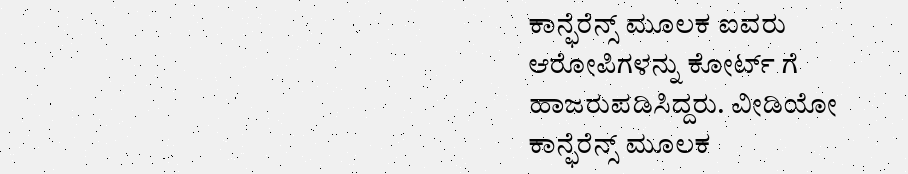ಕಾನ್ಫೆರೆನ್ಸ್ ಮೂಲಕ ಐವರು ಆರೋಪಿಗಳನ್ನು ಕೋರ್ಟ್ ಗೆ ಹಾಜರುಪಡಿಸಿದ್ದರು. ವೀಡಿಯೋ ಕಾನ್ಫೆರೆನ್ಸ್ ಮೂಲಕ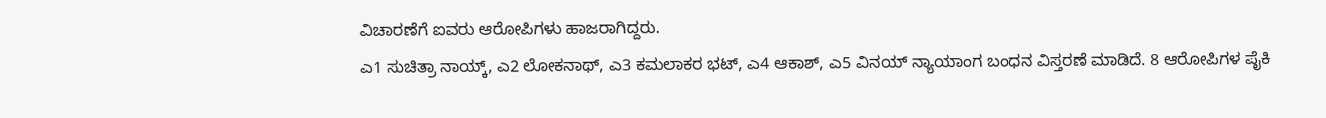ವಿಚಾರಣೆಗೆ ಐವರು ಆರೋಪಿಗಳು ಹಾಜರಾಗಿದ್ದರು.
ಎ1 ಸುಚಿತ್ರಾ ನಾಯ್ಕ್, ಎ2 ಲೋಕನಾಥ್, ಎ3 ಕಮಲಾಕರ ಭಟ್, ಎ4 ಆಕಾಶ್, ಎ5 ವಿನಯ್ ನ್ಯಾಯಾಂಗ ಬಂಧನ ವಿಸ್ತರಣೆ ಮಾಡಿದೆ. 8 ಆರೋಪಿಗಳ ಪೈಕಿ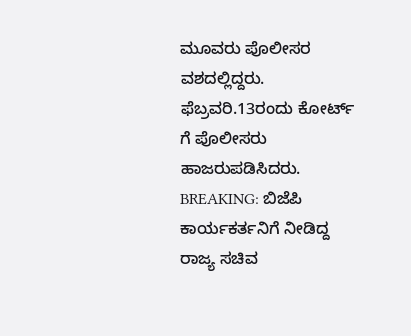ಮೂವರು ಪೊಲೀಸರ ವಶದಲ್ಲಿದ್ದರು. ಫೆಬ್ರವರಿ.13ರಂದು ಕೋರ್ಟ್ ಗೆ ಪೊಲೀಸರು ಹಾಜರುಪಡಿಸಿದರು.
BREAKING: ಬಿಜೆಪಿ ಕಾರ್ಯಕರ್ತನಿಗೆ ನೀಡಿದ್ದ ರಾಜ್ಯ ಸಚಿವ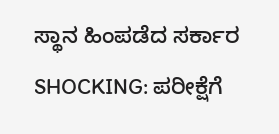ಸ್ಥಾನ ಹಿಂಪಡೆದ ಸರ್ಕಾರ
SHOCKING: ಪರೀಕ್ಷೆಗೆ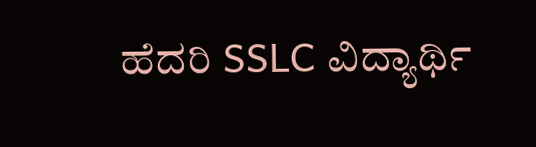ಹೆದರಿ SSLC ವಿದ್ಯಾರ್ಥಿ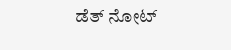ಡೆತ್ ನೋಟ್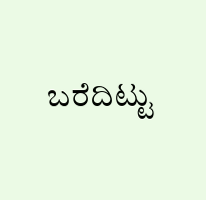ಬರೆದಿಟ್ಟು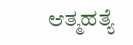ಆತ್ಮಹತ್ಯೆ